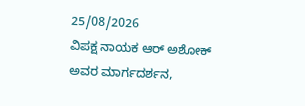25/08/2026
ವಿಪಕ್ಷ ನಾಯಕ ಆರ್ ಅಶೋಕ್ ಅವರ ಮಾರ್ಗದರ್ಶನ,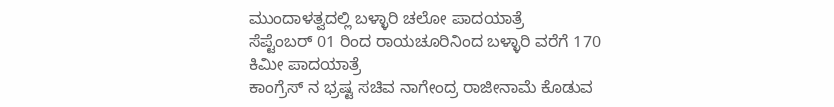ಮುಂದಾಳತ್ವದಲ್ಲಿ ಬಳ್ಳಾರಿ ಚಲೋ ಪಾದಯಾತ್ರೆ
ಸೆಪ್ಟೆಂಬರ್ 01 ರಿಂದ ರಾಯಚೂರಿನಿಂದ ಬಳ್ಳಾರಿ ವರೆಗೆ 170 ಕಿಮೀ ಪಾದಯಾತ್ರೆ
ಕಾಂಗ್ರೆಸ್ ನ ಭ್ರಷ್ಟ ಸಚಿವ ನಾಗೇಂದ್ರ ರಾಜೀನಾಮೆ ಕೊಡುವ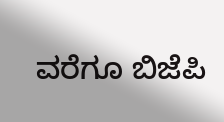ವರೆಗೂ ಬಿಜೆಪಿ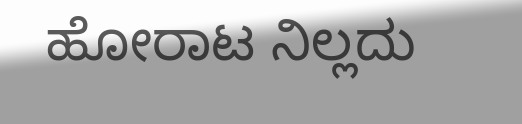ಹೋರಾಟ ನಿಲ್ಲದು